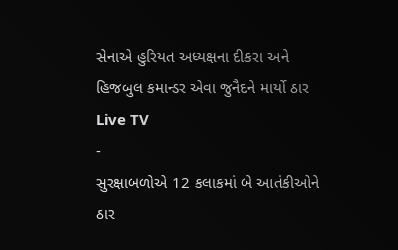સેનાએ હુરિયત અધ્યક્ષના દીકરા અને હિજબુલ કમાન્ડર એવા જુનૈદને માર્યો ઠાર
Live TV
-
સુરક્ષાબળોએ 12 કલાકમાં બે આતંકીઓને ઠાર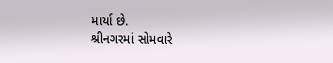માર્યા છે.
શ્રીનગરમાં સોમવારે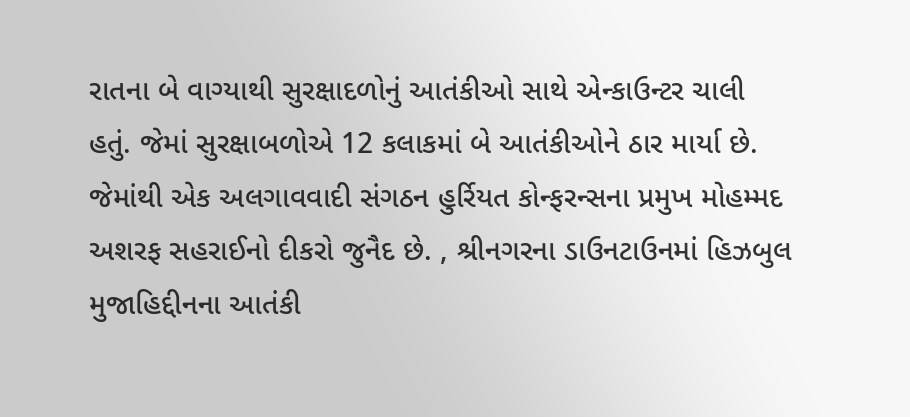રાતના બે વાગ્યાથી સુરક્ષાદળોનું આતંકીઓ સાથે એન્કાઉન્ટર ચાલી હતું. જેમાં સુરક્ષાબળોએ 12 કલાકમાં બે આતંકીઓને ઠાર માર્યા છે. જેમાંથી એક અલગાવવાદી સંગઠન હુર્રિયત કોન્ફરન્સના પ્રમુખ મોહમ્મદ અશરફ સહરાઈનો દીકરો જુનૈદ છે. , શ્રીનગરના ડાઉનટાઉનમાં હિઝબુલ મુજાહિદ્દીનના આતંકી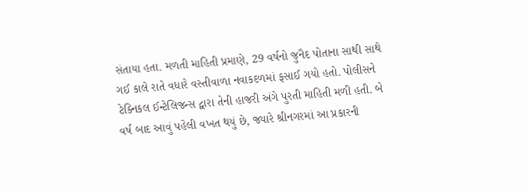સંતાયા હતા. મળતી માહિતી પ્રમાણે, 29 વર્ષનો જુનૈદ પોતાના સાથી સાથે ગઈ કાલે રાતે વધારે વસ્તીવાળા નવાકદળમાં ફસાઈ ગયો હતો. પોલીસને ટેક્નિકલ ઈન્ટેલિજન્સ દ્વારા તેની હાજરી અંગે પુરતી માહિતી મળી હતી. બે વર્ષ બાદ આવું પહેલી વખત થયું છે, જ્યારે શ્રીનગરમાં આ પ્રકારની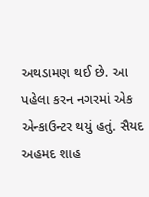અથડામણ થઈ છે. આ પહેલા કરન નગરમાં એક એન્કાઉન્ટર થયું હતું. સૈયદ અહમદ શાહ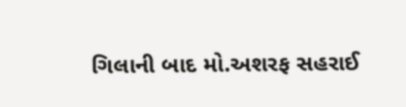ગિલાની બાદ મો.અશરફ સહરાઈ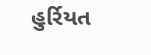હુર્રિયત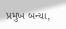પ્રમુખ બન્યા,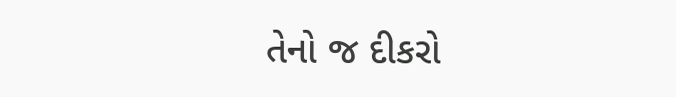તેનો જ દીકરો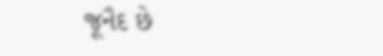જૂનૈદ છે